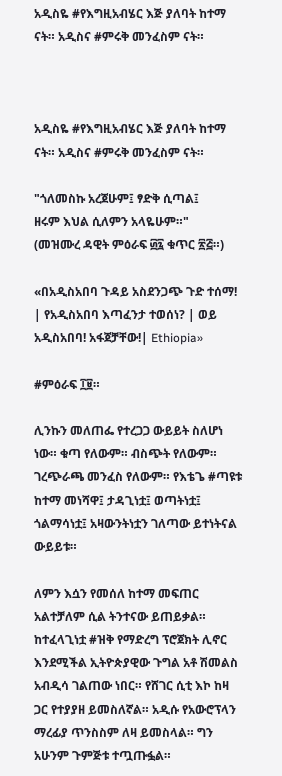አዲስዬ #የእግዚአብሄር እጅ ያለባት ከተማ ናት። አዲስና #ምሩቅ መንፈስም ናት።



አዲስዬ #የእግዚአብሄር እጅ ያለባት ከተማ ናት። አዲስና #ምሩቅ መንፈስም ናት።

"ጎለመስኩ አረጀሁም፤ ፃድቅ ሲጣል፤
ዘሩም እህል ሲለምን አላዬሁም።"
(መዝሙረ ዳዊት ምዕራፍ ፴፯ ቁጥር ፳፭።)

«በአዲስአበባ ጉዳይ አስደንጋጭ ጉድ ተሰማ! | የአዲስአበባ እጣፈንታ ተወሰነ? | ወይ አዲስአበባ! አፋጀቻቸው!| Ethiopia»

#ምዕራፍ ፲፱።

ሊንኩን መለጠፌ የተረጋጋ ውይይት ስለሆነ ነው። ቁጣ የለውም። ብስጭት የለውም። ገረጭራጫ መንፈስ የለውም። የእቴጌ #ጣዩቱ ከተማ መነሻዋ፤ ታዳጊነቷ፤ ወጣትነቷ፤ ጎልማሳነቷ፤ አዛውንትነቷን ገለጣው ይተነትናል ውይይቱ።

ለምን እሷን የመሰለ ከተማ መፍጠር አልተቻለም ሲል ትንተናው ይጠይቃል። ከተፈላጊነቷ #ዝቅ የማድረግ ፕሮጀክት ሊኖር እንደሚችል ኢትዮጵያዊው ጉግል አቶ ሽመልስ አብዲሳ ገልጠው ነበር። የሸገር ሲቲ እኮ ከዛ ጋር የተያያዘ ይመስለኛል። አዲሱ የአውሮፕላን ማረፊያ ጥንስስም ለዛ ይመስላል። ግን አሁንም ጉምጅቱ ተጧጡፏል።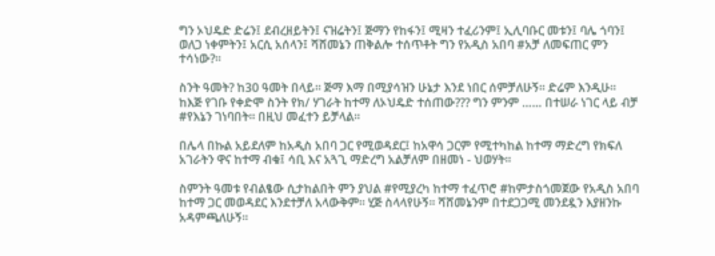ግን ኦህዴድ ድሬን፤ ደብረዘይትን፤ ናዝሬትን፤ ጅማን የከፋን፤ ሚዛን ተፈሪንም፤ ኢሊባቡር መቱን፤ ባሌ ጎባን፤ ወለጋ ነቀምትን፤ አርሲ አሰላን፤ ሻሸመኔን ጠቅልሎ ተሰጥቶት ግን የአዲስ አበባ #አቻ ለመፍጠር ምን ተሳነው?።

ስንት ዓመት? ከ30 ዓመት በላይ። ጅማ እማ በሚያሳዝን ሁኔታ እንደ ነበር ሰምቻለሁኝ። ድሬም እንዲሁ። ከእጅ የገቡ የቀድሞ ስንት የክ/ ሃገራት ከተማ ለኦህዴድ ተሰጠው??? ግን ምንም …… በተሠራ ነገር ላይ ብቻ #የእኔን ገነባበት። በዚህ መፈተን ይቻላል።

በሌላ በኩል አይደለም ከአዲስ አበባ ጋር የሚወዳደር፤ ከአዋሳ ጋርም የሚተካከል ከተማ ማድረግ የክፍለ አገራትን ዋና ከተማ ብቁ፤ ሳቢ እና አጓጊ ማድረግ አልቻለም በዘመነ - ህወሃት።

ስምንት ዓመቱ የብልፄው ሲታከልበት ምን ያህል #የሚያረካ ከተማ ተፈጥሮ #ከምታስጎመጀው የአዲስ አበባ ከተማ ጋር መወዳደር እንደተቻለ አላውቅም። ሂጅ ስላላየሁኝ። ሻሸመኔንም በተደጋጋሚ መንደዷን እያዘንኩ አዳምጫለሁኝ።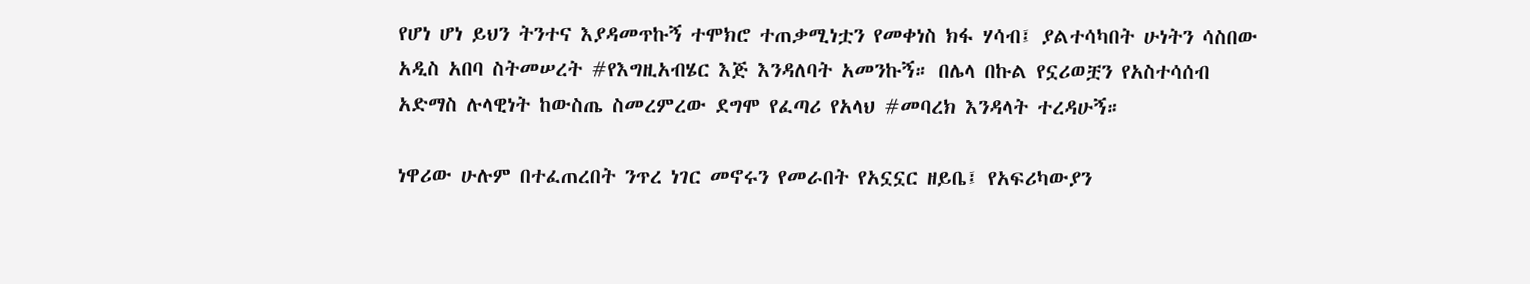የሆነ ሆነ ይህን ትንተና እያዳመጥኩኝ ተሞክሮ ተጠቃሚነቷን የመቀነስ ክፋ ሃሳብ፤ ያልተሳካበት ሁነትን ሳስበው አዲስ አበባ ስትመሠረት #የእግዚአብሄር እጅ እንዳለባት አመንኩኝ። በሌላ በኩል የኗሪወቿን የአስተሳሰብ አድማስ ሉላዊነት ከውስጤ ስመረምረው ደግሞ የፈጣሪ የአላህ #መባረክ እንዳላት ተረዳሁኝ።

ነዋሪው ሁሉም በተፈጠረበት ንጥረ ነገር መኖሩን የመራበት የአኗኗር ዘይቤ፤ የአፍሪካውያን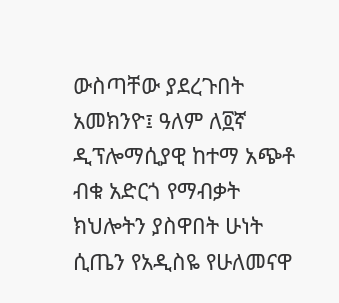ውስጣቸው ያደረጉበት አመክንዮ፤ ዓለም ለ፬ኛ ዲፕሎማሲያዊ ከተማ አጭቶ ብቁ አድርጎ የማብቃት ክህሎትን ያስዋበት ሁነት ሲጤን የአዲስዬ የሁለመናዋ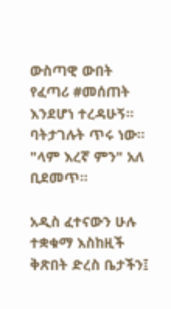ውስጣዊ ውበት የፈጣሪ #መሰጠት እንደሆነ ተረዳሁኝ። ባትታገሉት ጥሩ ነው። "ላም እረኛ ምን" አለ ቢደመጥ።

አዲስ ፈተናውን ሁሉ ተቋቁማ እስከዚች ቅጽበት ድረስ ቤታችን፤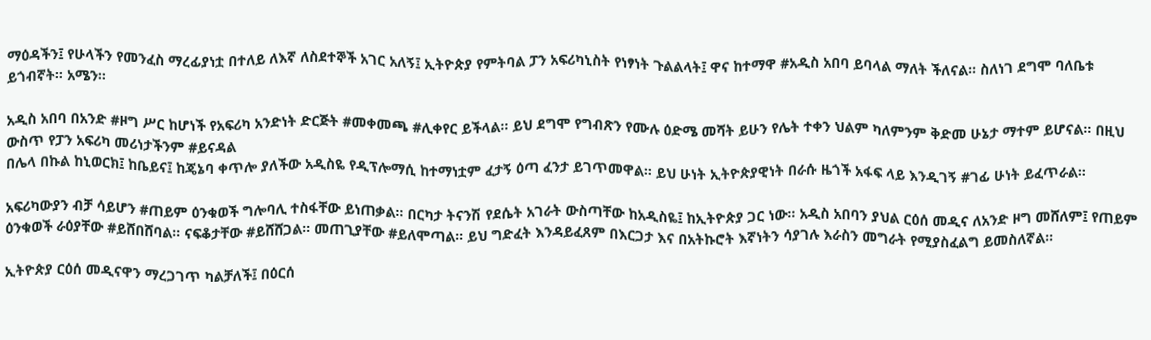ማዕዳችን፤ የሁላችን የመንፈስ ማረፊያነቷ በተለይ ለእኛ ለስደተኞች አገር አለኝ፤ ኢትዮጵያ የምትባል ፓን አፍሪካኒስት የነፃነት ጉልልላት፤ ዋና ከተማዋ #አዲስ አበባ ይባላል ማለት ችለናል። ስለነገ ደግሞ ባለቤቱ ይጎብኛት። አሜን።

አዲስ አበባ በአንድ #ዞግ ሥር ከሆነች የአፍሪካ አንድነት ድርጅት #መቀመጫ #ሊቀየር ይችላል። ይህ ደግሞ የግብጽን የሙሉ ዕድሜ መሻት ይሁን የሌት ተቀን ህልም ካለምንም ቅድመ ሁኔታ ማተም ይሆናል። በዚህ ውስጥ የፓን አፍሪካ መሪነታችንም #ይናዳል
በሌላ በኩል ከኒወርክ፤ ከቤይና፤ ከጄኔባ ቀጥሎ ያለችው አዲስዬ የዲፕሎማሲ ከተማነቷም ፈታኝ ዕጣ ፈንታ ይገጥመዋል። ይህ ሁነት ኢትዮጵያዊነት በራሱ ዜጎች አፋፍ ላይ እንዲገኝ #ገፊ ሁነት ይፈጥራል።

አፍሪካውያን ብቻ ሳይሆን #ጠይም ዕንቁወች ግሎባሊ ተስፋቸው ይነጠቃል። በርካታ ትናንሽ የደሴት አገራት ውስጣቸው ከአዲስዬ፤ ከኢትዮጵያ ጋር ነው። አዲስ አበባን ያህል ርዕሰ መዲና ለአንድ ዞግ መሸለም፤ የጠይም ዕንቁወች ራዕያቸው #ይሸበሸባል። ናፍቆታቸው #ይሸሸጋል። መጠጊያቸው #ይለሞጣል። ይህ ግድፈት እንዳይፈጸም በእርጋታ እና በአትኩሮት እኛነትን ሳያገሉ እራስን መግራት የሚያስፈልግ ይመስለኛል።

ኢትዮጵያ ርዕሰ መዲናዋን ማረጋገጥ ካልቻለች፤ በዕርሰ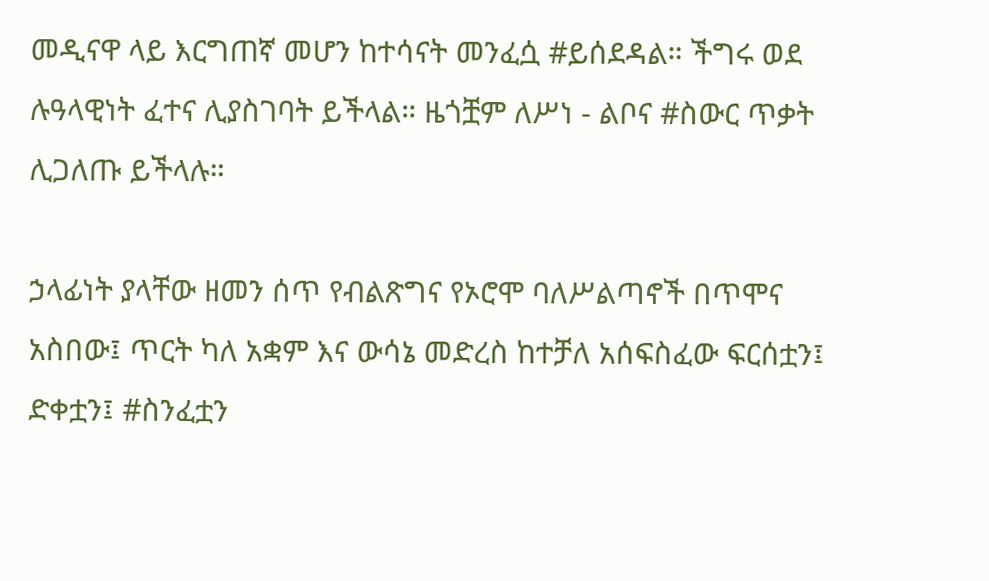መዲናዋ ላይ እርግጠኛ መሆን ከተሳናት መንፈሷ #ይሰደዳል። ችግሩ ወደ ሉዓላዊነት ፈተና ሊያስገባት ይችላል። ዜጎቿም ለሥነ - ልቦና #ስውር ጥቃት ሊጋለጡ ይችላሉ።

ኃላፊነት ያላቸው ዘመን ሰጥ የብልጽግና የኦሮሞ ባለሥልጣኖች በጥሞና አስበው፤ ጥርት ካለ አቋም እና ውሳኔ መድረስ ከተቻለ አሰፍስፈው ፍርሰቷን፤ ድቀቷን፤ #ስንፈቷን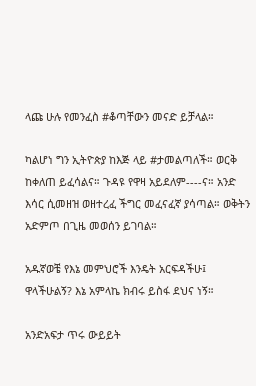ላጩ ሁሉ የመንፈስ #ቆጣቸውን መናድ ይቻላል።

ካልሆነ ግን ኢትዮጵያ ከእጅ ላይ #ታመልጣለች። ወርቅ ከቀለጠ ይፈሳልና። ጉዳዩ የዋዛ አይደለም----ና። አንድ እሳር ሲመዘዝ ወዘተረፈ ችግር መፈናፈኛ ያሳጣል። ወቅትን አድምጦ በጊዜ መወሰን ይገባል።

አዱኛወቼ የእኔ መምህሮች እንዴት አርፍዳችሁ፤ ዋላችሁልኝ? እኔ አምላኬ ክብሩ ይስፋ ደህና ነኝ።

አንድአፍታ ጥሩ ውይይት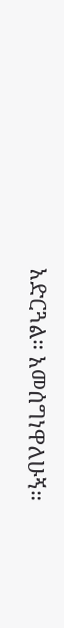አድርጓል። አመሰግነዋለሁኝ።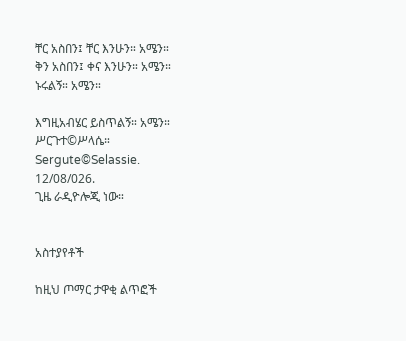ቸር አስበን፤ ቸር እንሁን። አሜን።
ቅን አስበን፤ ቀና እንሁን። አሜን።
ኑሩልኝ። አሜን።

እግዚአብሄር ይስጥልኝ። አሜን።
ሥርጉተ©ሥላሴ።
Sergute©Selassie.
12/08/026.
ጊዜ ራዲዮሎጂ ነው።


አስተያየቶች

ከዚህ ጦማር ታዋቂ ልጥፎች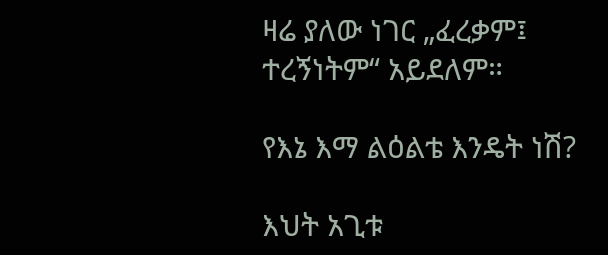ዛሬ ያለው ነገር „ፈረቃም፤ ተረኝነትም“ አይደለም።

የእኔ እማ ልዕልቴ እንዴት ነሽ?

እህት አጊቱ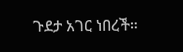ጉደታ አገር ነበረች።